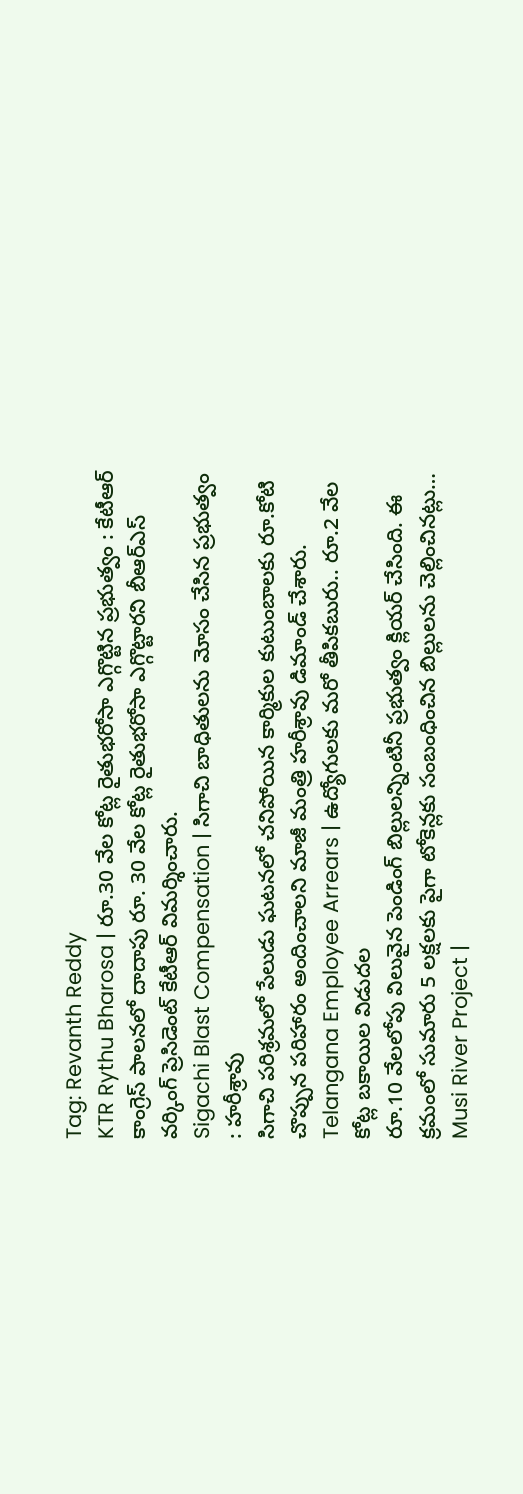Tag: Revanth Reddy
KTR Rythu Bharosa | రూ.30 వేల కోట్ల రైతుభరోసా ఎగ్గొట్టిన ప్రభుత్వం : కేటీఆర్
కాంగ్రెస్ పాలనలో దాదాపు రూ. 30 వేల కోట్ల రైతుభరోసా ఎగ్గొట్టారని బీఆర్ఎస్ వర్కింగ్ ప్రెసిడెంట్ కేటీఆర్ విమర్శించారు.
Sigachi Blast Compensation | సిగాచి బాధితులను మోసం చేసిన ప్రభుత్వం : హరీశ్రావు
సిగాచి పరిశ్రమలో పేలుడు ఘటనలో చనిపోయిన కార్మికుల కుటుంబాలకు రూ.కోటి చొప్పున పరిహారం అందించాలని మాజీ మంత్రి హరీశ్రావు డిమాండ్ చేశారు.
Telangana Employee Arrears | ఉద్యోగులకు మరో తీపికబురు.. రూ.2 వేల కోట్ల బకాయిల విడుదల
రూ.10 వేలలోపు విలువైన పెండింగ్ బిల్లులన్నింటినీ ప్రభుత్వం క్లియర్ చేసింది. ఈ క్రమంలో సుమారు 5 లక్షలకు పైగా టోకెన్లకు సంబంధించిన బిల్లులను చెల్లించినట్లు…
Musi River Project |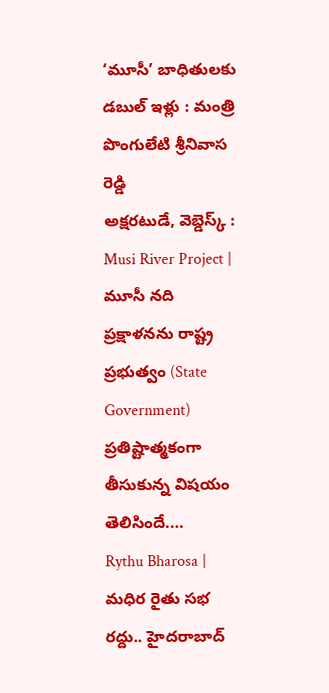‘మూసీ’ బాధితులకు డబుల్ ఇళ్లు : మంత్రి పొంగులేటి శ్రీనివాస రెడ్డి
అక్షరటుడే, వెబ్డెస్క్ : Musi River Project | మూసీ నది ప్రక్షాళనను రాష్ట్ర ప్రభుత్వం (State Government) ప్రతిష్టాత్మకంగా తీసుకున్న విషయం తెలిసిందే.…
Rythu Bharosa | మధిర రైతు సభ రద్దు.. హైదరాబాద్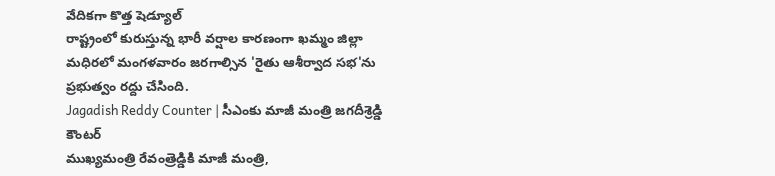వేదికగా కొత్త షెడ్యూల్
రాష్ట్రంలో కురుస్తున్న భారీ వర్షాల కారణంగా ఖమ్మం జిల్లా మధిరలో మంగళవారం జరగాల్సిన 'రైతు ఆశీర్వాద సభ'ను ప్రభుత్వం రద్దు చేసింది.
Jagadish Reddy Counter | సీఎంకు మాజీ మంత్రి జగదీశ్రెడ్డి కౌంటర్
ముఖ్యమంత్రి రేవంత్రెడ్డికి మాజీ మంత్రి,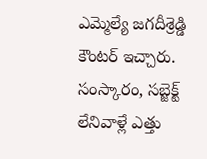ఎమ్మెల్యే జగదీశ్రెడ్డి కౌంటర్ ఇచ్చారు. సంస్కారం, సబ్జెక్ట్ లేనివాళ్లే ఎత్తు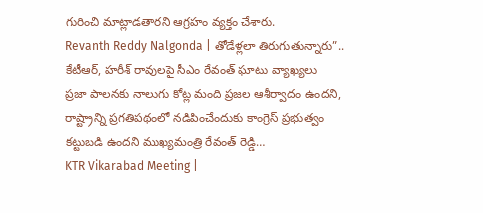గురించి మాట్లాడతారని ఆగ్రహం వ్యక్తం చేశారు.
Revanth Reddy Nalgonda | తోడేళ్లలా తిరుగుతున్నారు”.. కేటీఆర్, హరీశ్ రావులపై సీఎం రేవంత్ ఘాటు వ్యాఖ్యలు
ప్రజా పాలనకు నాలుగు కోట్ల మంది ప్రజల ఆశీర్వాదం ఉందని, రాష్ట్రాన్ని ప్రగతిపథంలో నడిపించేందుకు కాంగ్రెస్ ప్రభుత్వం కట్టుబడి ఉందని ముఖ్యమంత్రి రేవంత్ రెడ్డి…
KTR Vikarabad Meeting |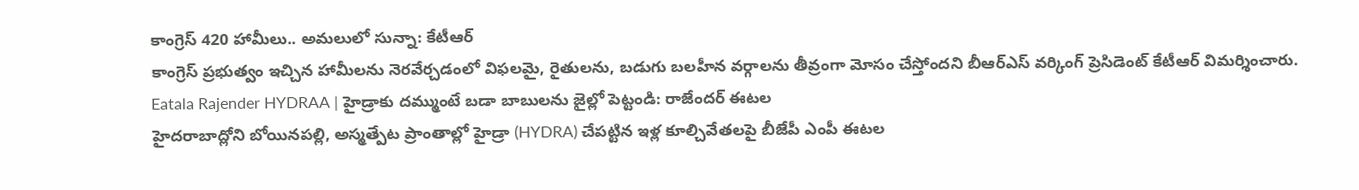కాంగ్రెస్ 420 హామీలు.. అమలులో సున్నా: కేటీఆర్
కాంగ్రెస్ ప్రభుత్వం ఇచ్చిన హామీలను నెరవేర్చడంలో విఫలమై, రైతులను, బడుగు బలహీన వర్గాలను తీవ్రంగా మోసం చేస్తోందని బీఆర్ఎస్ వర్కింగ్ ప్రెసిడెంట్ కేటీఆర్ విమర్శించారు.
Eatala Rajender HYDRAA | హైడ్రాకు దమ్ముంటే బడా బాబులను జైల్లో పెట్టండి: రాజేందర్ ఈటల
హైదరాబాద్లోని బోయినపల్లి, అస్మత్పేట ప్రాంతాల్లో హైడ్రా (HYDRA) చేపట్టిన ఇళ్ల కూల్చివేతలపై బీజేపీ ఎంపీ ఈటల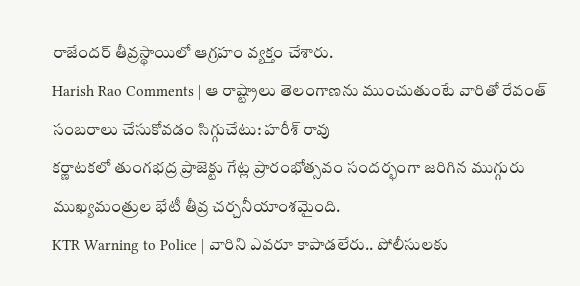రాజేందర్ తీవ్రస్థాయిలో ఆగ్రహం వ్యక్తం చేశారు.
Harish Rao Comments | ఆ రాష్ట్రాలు తెలంగాణను ముంచుతుంటే వారితో రేవంత్ సంబరాలు చేసుకోవడం సిగ్గుచేటు: హరీశ్ రావు
కర్ణాటకలో తుంగభద్ర ప్రాజెక్టు గేట్ల ప్రారంభోత్సవం సందర్భంగా జరిగిన ముగ్గురు ముఖ్యమంత్రుల భేటీ తీవ్ర చర్చనీయాంశమైంది.
KTR Warning to Police | వారిని ఎవరూ కాపాడలేరు.. పోలీసులకు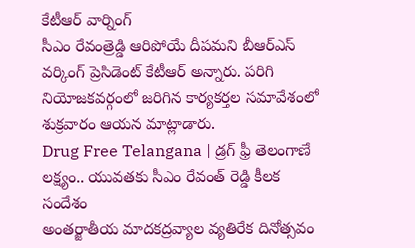కేటీఆర్ వార్నింగ్
సీఎం రేవంత్రెడ్డి ఆరిపోయే దీపమని బీఆర్ఎస్ వర్కింగ్ ప్రెసిడెంట్ కేటీఆర్ అన్నారు. పరిగి నియోజకవర్గంలో జరిగిన కార్యకర్తల సమావేశంలో శుక్రవారం ఆయన మాట్లాడారు.
Drug Free Telangana | డ్రగ్ ఫ్రీ తెలంగాణే లక్ష్యం.. యువతకు సీఎం రేవంత్ రెడ్డి కీలక సందేశం
అంతర్జాతీయ మాదకద్రవ్యాల వ్యతిరేక దినోత్సవం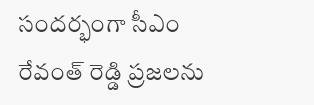సందర్భంగా సీఎం రేవంత్ రెడ్డి ప్రజలను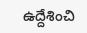ఉద్దేశించి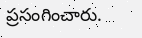ప్రసంగించారు.